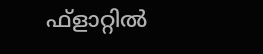ഫ്‌ളാറ്റിൽ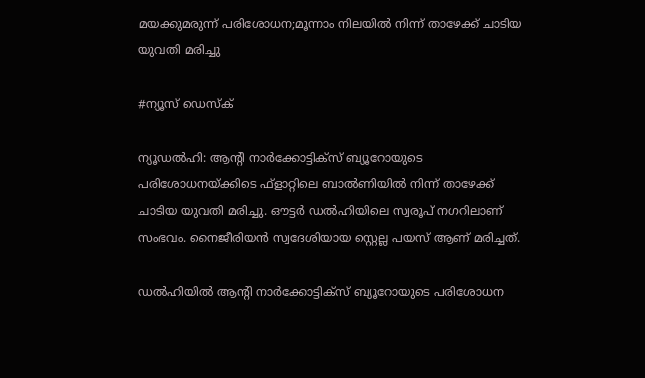മയക്കുമരുന്ന് പരിശോധന;മൂന്നാം നിലയിൽ നിന്ന് താഴേക്ക് ചാടിയ യുവതി മരിച്ചു

#ന്യൂസ് ഡെസ്ക്

ന്യൂഡൽഹി: ആന്റി നാർക്കോട്ടിക്‌സ് ബ്യൂറോയുടെ പരിശോധനയ്ക്കിടെ ഫ്‌ളാറ്റിലെ ബാൽണിയിൽ നിന്ന് താഴേക്ക് ചാടിയ യുവതി മരിച്ചു. ഔട്ടർ ഡൽഹിയിലെ സ്വരൂപ് നഗറിലാണ് സംഭവം. നൈജീരിയൻ സ്വദേശിയായ സ്റ്റെല്ല പയസ് ആണ് മരിച്ചത്.

ഡൽഹിയിൽ ആന്റി നാർക്കോട്ടിക്‌സ് ബ്യൂറോയുടെ പരിശോധന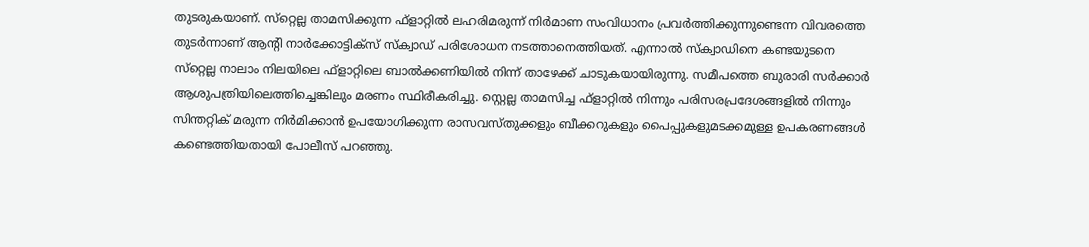തുടരുകയാണ്. സ്‌റ്റെല്ല താമസിക്കുന്ന ഫ്‌ളാറ്റിൽ ലഹരിമരുന്ന് നിർമാണ സംവിധാനം പ്രവർത്തിക്കുന്നുണ്ടെന്ന വിവരത്തെ തുടർന്നാണ് ആന്റി നാർക്കോട്ടിക്‌സ് സ്‌ക്വാഡ് പരിശോധന നടത്താനെത്തിയത്. എന്നാൽ സ്‌ക്വാഡിനെ കണ്ടയുടനെ സ്‌റ്റെല്ല നാലാം നിലയിലെ ഫ്‌ളാറ്റിലെ ബാൽക്കണിയിൽ നിന്ന് താഴേക്ക് ചാടുകയായിരുന്നു. സമീപത്തെ ബുരാരി സർക്കാർ  ആശുപത്രിയിലെത്തിച്ചെങ്കിലും മരണം സ്ഥിരീകരിച്ചു. സ്റ്റെല്ല താമസിച്ച ഫ്‌ളാറ്റിൽ നിന്നും പരിസരപ്രദേശങ്ങളിൽ നിന്നും സിന്തറ്റിക് മരുന്ന നിർമിക്കാൻ ഉപയോഗിക്കുന്ന രാസവസ്തുക്കളും ബീക്കറുകളും പൈപ്പുകളുമടക്കമുള്ള ഉപകരണങ്ങൾ കണ്ടെത്തിയതായി പോലീസ് പറഞ്ഞു.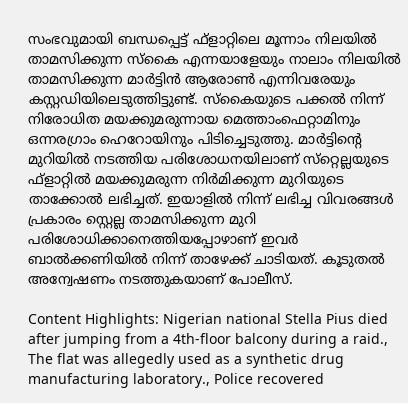സംഭവുമായി ബന്ധപ്പെട്ട് ഫ്‌ളാറ്റിലെ മൂന്നാം നിലയിൽ താമസിക്കുന്ന സ്‌കൈ എന്നയാളേയും നാലാം നിലയിൽ താമസിക്കുന്ന മാർട്ടിൻ ആരോൺ എന്നിവരേയും കസ്റ്റഡിയിലെടുത്തിട്ടുണ്ട്. സ്‌കൈയുടെ പക്കൽ നിന്ന് നിരോധിത മയക്കുമരുന്നായ മെത്താംഫെറ്റാമിനും ഒന്നരഗ്രാം ഹെറോയിനും പിടിച്ചെടുത്തു. മാർട്ടിന്റെ മുറിയിൽ നടത്തിയ പരിശോധനയിലാണ് സ്‌റ്റെല്ലയുടെ ഫ്‌ളാറ്റിൽ മയക്കുമരുന്ന നിർമിക്കുന്ന മുറിയുടെ താക്കോൽ ലഭിച്ചത്. ഇയാളിൽ നിന്ന് ലഭിച്ച വിവരങ്ങൾ പ്രകാരം സ്റ്റെല്ല താമസിക്കുന്ന മുറി പരിശോധിക്കാനെത്തിയപ്പോഴാണ് ഇവർ ബാൽക്കണിയിൽ നിന്ന് താഴേക്ക് ചാടിയത്. കൂടുതൽ അന്വേഷണം നടത്തുകയാണ് പോലീസ്.

Content Highlights: Nigerian national Stella Pius died after jumping from a 4th-floor balcony during a raid., The flat was allegedly used as a synthetic drug manufacturing laboratory., Police recovered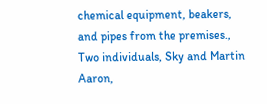chemical equipment, beakers, and pipes from the premises., Two individuals, Sky and Martin Aaron,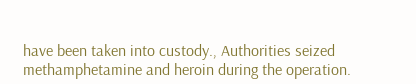have been taken into custody., Authorities seized methamphetamine and heroin during the operation.